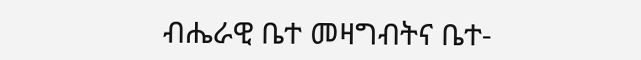ብሔራዊ ቤተ መዛግብትና ቤተ-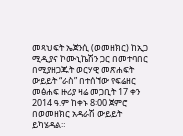መጻህፍት ኤጀንሲ (ወመዘክር) ከኢጋ ሚዲያና ኮሙኒኬሽን ጋር በመተባበር በሚያዘጋጁት ወርሃዊ መጽሐፍት ውይይት “ራስ” በተሰኘው የፍሬዘር መፅሐፍ ዙሪያ ዛሬ መጋቢት 17 ቀን 2014 ዓ.ም ከቀኑ 8፡00 ጀምሮ በወመዘክር አዳራሽ ውይይት ይካሄዳል።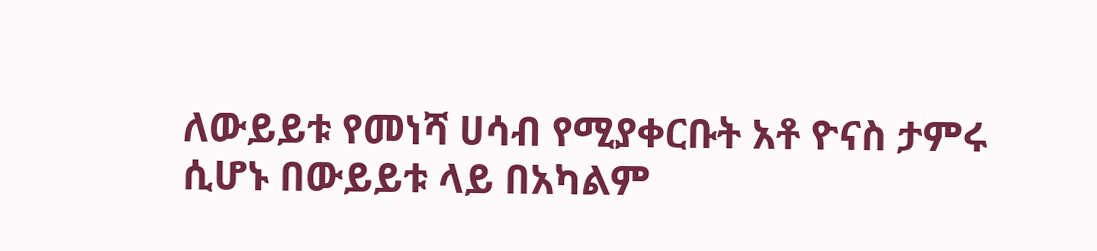ለውይይቱ የመነሻ ሀሳብ የሚያቀርቡት አቶ ዮናስ ታምሩ ሲሆኑ በውይይቱ ላይ በአካልም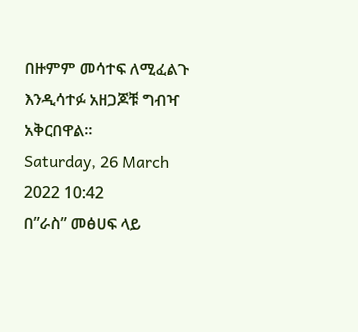በዙምም መሳተፍ ለሚፈልጉ እንዲሳተፉ አዘጋጆቹ ግብዣ አቅርበዋል።
Saturday, 26 March 2022 10:42
በ”ራስ” መፅሀፍ ላይ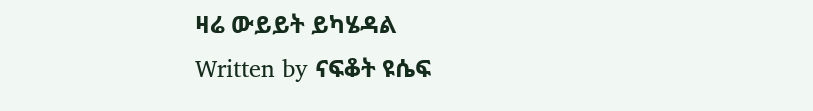ዛሬ ውይይት ይካሄዳል
Written by ናፍቆት ዩሴፍ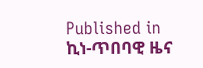Published in
ኪነ-ጥበባዊ ዜና